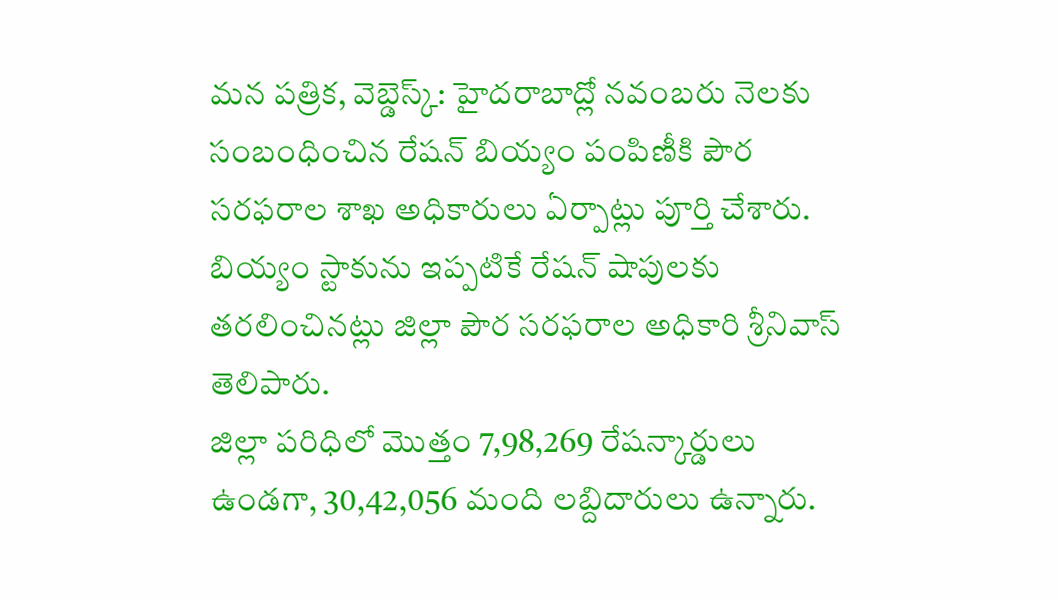మన పత్రిక, వెబ్డెస్క్: హైదరాబాద్లో నవంబరు నెలకు సంబంధించిన రేషన్ బియ్యం పంపిణీకి పౌర సరఫరాల శాఖ అధికారులు ఏర్పాట్లు పూర్తి చేశారు. బియ్యం స్టాకును ఇప్పటికే రేషన్ షాపులకు తరలించినట్లు జిల్లా పౌర సరఫరాల అధికారి శ్రీనివాస్ తెలిపారు.
జిల్లా పరిధిలో మొత్తం 7,98,269 రేషన్కార్డులు ఉండగా, 30,42,056 మంది లబ్దిదారులు ఉన్నారు.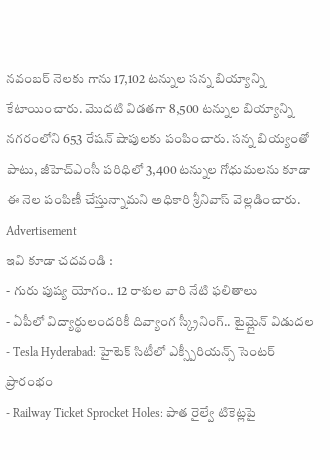నవంబర్ నెలకు గాను 17,102 టన్నుల సన్న బియ్యాన్ని కేటాయించారు. మొదటి విడతగా 8,500 టన్నుల బియ్యాన్ని నగరంలోని 653 రేషన్ షాపులకు పంపించారు. సన్న బియ్యంతో పాటు, జీహెచ్ఎంసీ పరిధిలో 3,400 టన్నుల గోధుమలను కూడా ఈ నెల పంపిణీ చేస్తున్నామని అధికారి శ్రీనివాస్ వెల్లడించారు.
Advertisement
ఇవి కూడా చదవండి :
- గురు పుష్య యోగం.. 12 రాశుల వారి నేటి ఫలితాలు
- ఏపీలో విద్యార్థులందరికీ దివ్యాంగ స్క్రీనింగ్.. టైమ్లైన్ విడుదల
- Tesla Hyderabad: హైటెక్ సిటీలో ఎక్స్పీరియన్స్ సెంటర్ ప్రారంభం
- Railway Ticket Sprocket Holes: పాత రైల్వే టికెట్లపై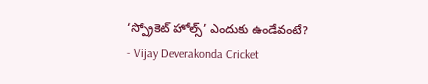‘స్ప్రోకెట్ హోల్స్’ ఎందుకు ఉండేవంటే?
- Vijay Deverakonda Cricket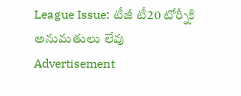League Issue: టీజీ టీ20 టోర్నీకి అనుమతులు లేవు
Advertisement